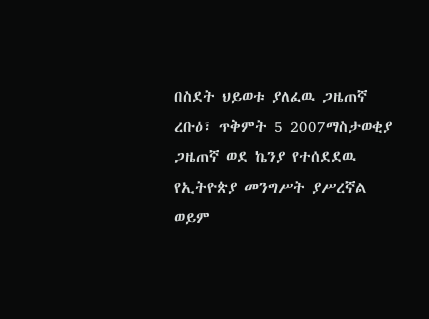በስደት ህይወቱ ያለፈዉ ጋዜጠኛ
ረቡዕ፣ ጥቅምት 5 2007ማስታወቂያ
ጋዜጠኛ ወደ ኬንያ የተሰደደዉ የኢትዮጵያ መንግሥት ያሥረኛል ወይም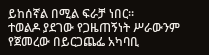ይከሰኛል በሚል ፍራቻ ነበር።
ተወልዶ ያደገው የጋዜጠኝነት ሥራውንም የጀመረው በይርጋጨፌ አካባቢ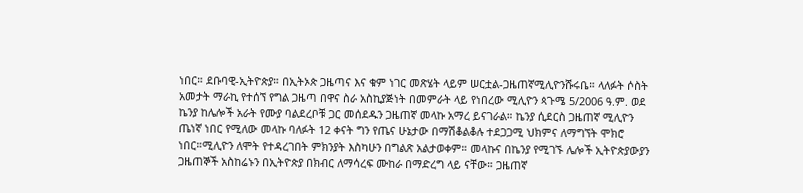ነበር። ደቡባዊ-ኢትዮጵያ። በኢትኦጵ ጋዜጣና እና ቁም ነገር መጽሄት ላይም ሠርቷል-ጋዜጠኛሚሊዮንሹሩቤ። ላለፉት ሶስት አመታት ማራኪ የተሰኘ የግል ጋዜጣ በዋና ስራ አስኪያጅነት በመምራት ላይ የነበረው ሚሊዮን ጳጉሜ 5/2006 ዓ.ም. ወደ ኬንያ ከሌሎች አራት የሙያ ባልደረቦቹ ጋር መሰደዱን ጋዜጠኛ መላኩ አማረ ይናገራል። ኬንያ ሲደርስ ጋዜጠኛ ሚሊዮን ጤነኛ ነበር የሚለው መላኩ ባለፉት 12 ቀናት ግን የጤና ሁኔታው በማሽቆልቆሉ ተደጋጋሚ ህክምና ለማግኘት ሞክሮ ነበር።ሚሊዮን ለሞት የተዳረገበት ምክንያት እስካሁን በግልጽ አልታወቀም። መላኩና በኬንያ የሚገኙ ሌሎች ኢትዮጵያውያን ጋዜጠኞች አስከሬኑን በኢትዮጵያ በክብር ለማሳረፍ ሙከራ በማድረግ ላይ ናቸው። ጋዜጠኛ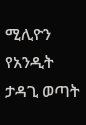ሚሊዮን የአንዲት ታዳጊ ወጣት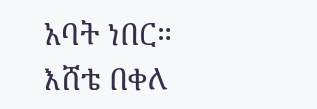አባት ነበር።
እሸቴ በቀለ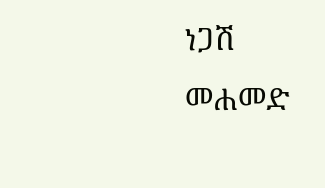ነጋሽ መሐመድ